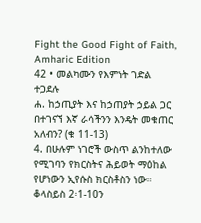Fight the Good Fight of Faith, Amharic Edition
42 • መልካሙን የእምነት ገድል ተጋደሉ
ሐ. ከኃጢያት እና ከኃጠያት ኃይል ጋር በተገናኘ እኛ ራሳችንን እንዴት መቁጠር አለብን? (ቁ 11-13)
4. በሁሉም ነገሮች ውስጥ ልንከተለው የሚገባን የክርስትና ሕይወት ማዕከል የሆነውን ኢየሱስ ክርስቶስን ነው። ቆላስይስ 2፡1-10ን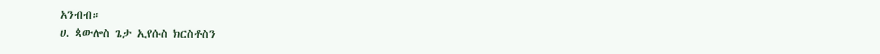አንብብ።
ሀ. ጳውሎስ ጌታ ኢየሱስ ክርስቶስን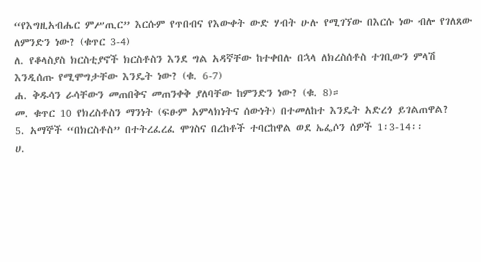“የእግዚአብሔር ምሥጢር” እርሱም የጥበብና የእውቀት ውድ ሃብት ሁሉ የሚገኘው በእርሱ ነው ብሎ የገለጸው ለምንድን ነው? (ቁጥር 3-4)
ለ. የቆላስያስ ክርስቲያኖች ክርስቶስን እንደ ግል አዳኛቸው ከተቀበሉ በኋላ ለክረስሰቶስ ተገቢውን ምላሽ እንዲሰጡ የሚሞግታቸው እንዴት ነው? (ቁ. 6-7)
ሐ. ቅዱሳን ራሳቸውን መጠበቅና መጠንቀቅ ያለባቸው ከምንድን ነው? (ቁ. 8)።
መ. ቁጥር 10 የክረስቶስን ማንነት (ፍፁም አምላክነትና ሰውነት) በተመለከተ እንዴት አድረጎ ይገልጠዋል?
5. አማኞች “በክርስቶስ” በተትረፈረፈ ሞገስና በረከቶች ተባርከዋል ወደ ኤፌሶን ሰዎች 1፡3-14፡፡
ሀ.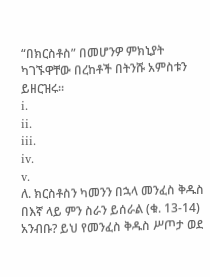“በክርስቶስ” በመሆንዎ ምክኒያት ካገኙዋቸው በረከቶች በትንሹ አምስቱን ይዘርዝሩ።
i.
ii.
iii.
iv.
v.
ለ. ክርስቶስን ካመንን በኋላ መንፈስ ቅዱስ በእኛ ላይ ምን ስራን ይሰራል (ቁ. 13-14) አንብቡ? ይህ የመንፈስ ቅዱስ ሥጦታ ወደ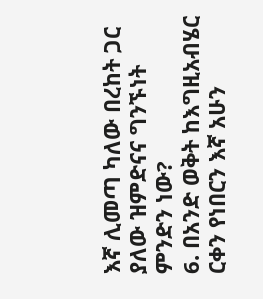እኛ ሊመጣ ካለው በረከት ጋር ያለው ዝምድናና ግንኙነት ምንድን ነው?
6. በአንድ ወቅት ከእግዚአብሄር ርቀን የነበርን እኛ አሁን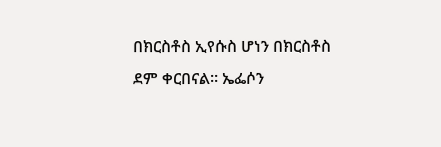በክርስቶስ ኢየሱስ ሆነን በክርስቶስ ደም ቀርበናል። ኤፌሶን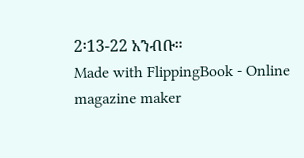2፡13-22 አንብቡ።
Made with FlippingBook - Online magazine maker